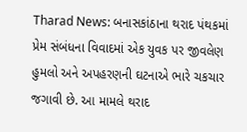Tharad News: બનાસકાંઠાના થરાદ પંથકમાં પ્રેમ સંબંધના વિવાદમાં એક યુવક પર જીવલેણ હુમલો અને અપહરણની ઘટનાએ ભારે ચકચાર જગાવી છે. આ મામલે થરાદ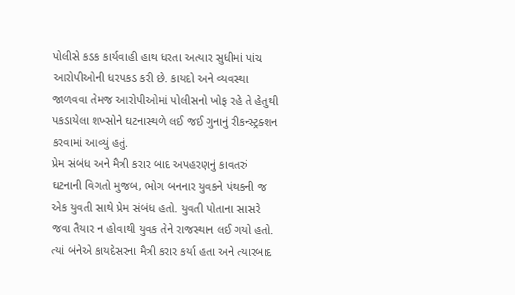પોલીસે કડક કાર્યવાહી હાથ ધરતા અત્યાર સુધીમાં પાંચ આરોપીઓની ધરપકડ કરી છે. કાયદો અને વ્યવસ્થા જાળવવા તેમજ આરોપીઓમાં પોલીસનો ખોફ રહે તે હેતુથી પકડાયેલા શખ્સોને ઘટનાસ્થળે લઈ જઈ ગુનાનું રીકન્સ્ટ્રક્શન કરવામાં આવ્યું હતું.
પ્રેમ સંબંધ અને મૈત્રી કરાર બાદ અપહરણનું કાવતરું
ઘટનાની વિગતો મુજબ, ભોગ બનનાર યુવકને પંથકની જ એક યુવતી સાથે પ્રેમ સંબંધ હતો. યુવતી પોતાના સાસરે જવા તૈયાર ન હોવાથી યુવક તેને રાજસ્થાન લઈ ગયો હતો. ત્યાં બંનેએ કાયદેસરના મૈત્રી કરાર કર્યા હતા અને ત્યારબાદ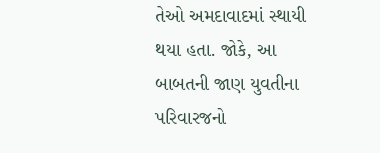તેઓ અમદાવાદમાં સ્થાયી થયા હતા. જોકે, આ બાબતની જાણ યુવતીના પરિવારજનો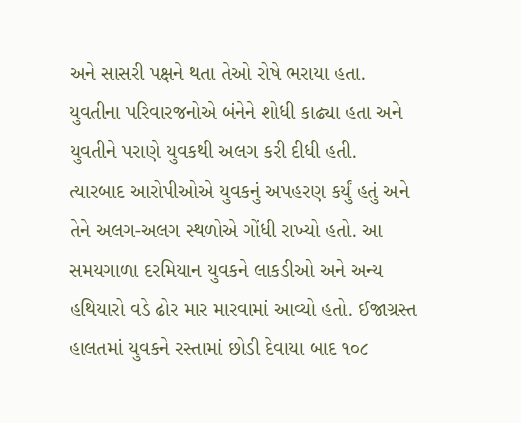અને સાસરી પક્ષને થતા તેઓ રોષે ભરાયા હતા.
યુવતીના પરિવારજનોએ બંનેને શોધી કાઢ્યા હતા અને યુવતીને પરાણે યુવકથી અલગ કરી દીધી હતી. ત્યારબાદ આરોપીઓએ યુવકનું અપહરણ કર્યું હતું અને તેને અલગ-અલગ સ્થળોએ ગોંધી રાખ્યો હતો. આ સમયગાળા દરમિયાન યુવકને લાકડીઓ અને અન્ય હથિયારો વડે ઢોર માર મારવામાં આવ્યો હતો. ઈજાગ્રસ્ત હાલતમાં યુવકને રસ્તામાં છોડી દેવાયા બાદ ૧૦૮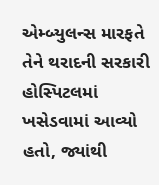એમ્બ્યુલન્સ મારફતે તેને થરાદની સરકારી હોસ્પિટલમાં ખસેડવામાં આવ્યો હતો, જ્યાંથી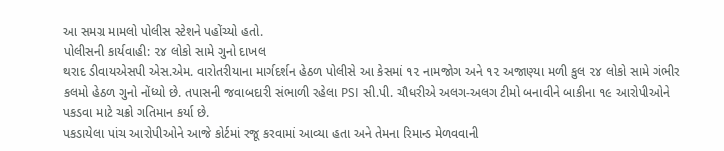આ સમગ્ર મામલો પોલીસ સ્ટેશને પહોંચ્યો હતો.
પોલીસની કાર્યવાહી: ૨૪ લોકો સામે ગુનો દાખલ
થરાદ ડીવાયએસપી એસ.એમ. વારોતરીયાના માર્ગદર્શન હેઠળ પોલીસે આ કેસમાં ૧૨ નામજોગ અને ૧૨ અજાણ્યા મળી કુલ ૨૪ લોકો સામે ગંભીર કલમો હેઠળ ગુનો નોંધ્યો છે. તપાસની જવાબદારી સંભાળી રહેલા PSI સી.પી. ચૌધરીએ અલગ-અલગ ટીમો બનાવીને બાકીના ૧૯ આરોપીઓને પકડવા માટે ચક્રો ગતિમાન કર્યા છે.
પકડાયેલા પાંચ આરોપીઓને આજે કોર્ટમાં રજૂ કરવામાં આવ્યા હતા અને તેમના રિમાન્ડ મેળવવાની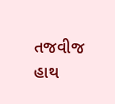તજવીજ હાથ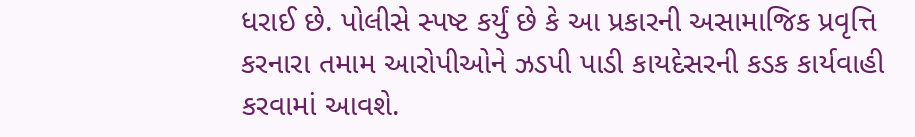ધરાઈ છે. પોલીસે સ્પષ્ટ કર્યું છે કે આ પ્રકારની અસામાજિક પ્રવૃત્તિ કરનારા તમામ આરોપીઓને ઝડપી પાડી કાયદેસરની કડક કાર્યવાહી કરવામાં આવશે.